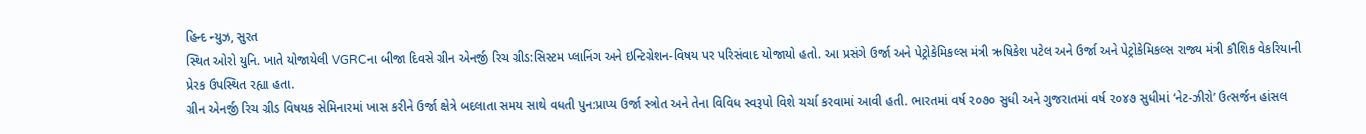હિન્દ ન્યુઝ, સુરત
સ્થિત ઓરો યુનિ. ખાતે યોજાયેલી VGRCના બીજા દિવસે ગ્રીન એનર્જી રિચ ગ્રીડ:સિસ્ટમ પ્લાનિંગ અને ઇન્ટિગ્રેશન-વિષય પર પરિસંવાદ યોજાયો હતો. આ પ્રસંગે ઉર્જા અને પેટ્રોકેમિકલ્સ મંત્રી ઋષિકેશ પટેલ અને ઉર્જા અને પેટ્રોકેમિકલ્સ રાજ્ય મંત્રી કૌશિક વેકરિયાની પ્રેરક ઉપસ્થિત રહ્યા હતા.
ગ્રીન એનર્જી રિચ ગ્રીડ વિષયક સેમિનારમાં ખાસ કરીને ઉર્જા ક્ષેત્રે બદલાતા સમય સાથે વધતી પુન:પ્રાપ્ય ઉર્જા સ્ત્રોત અને તેના વિવિધ સ્વરૂપો વિશે ચર્ચા કરવામાં આવી હતી. ભારતમાં વર્ષ ૨૦૭૦ સુધી અને ગુજરાતમાં વર્ષ ૨૦૪૭ સુધીમાં ‘નેટ-ઝીરો’ ઉત્સર્જન હાંસલ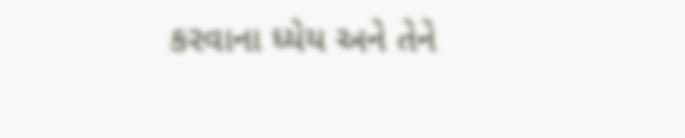કરવાના ધ્યેય અને તેને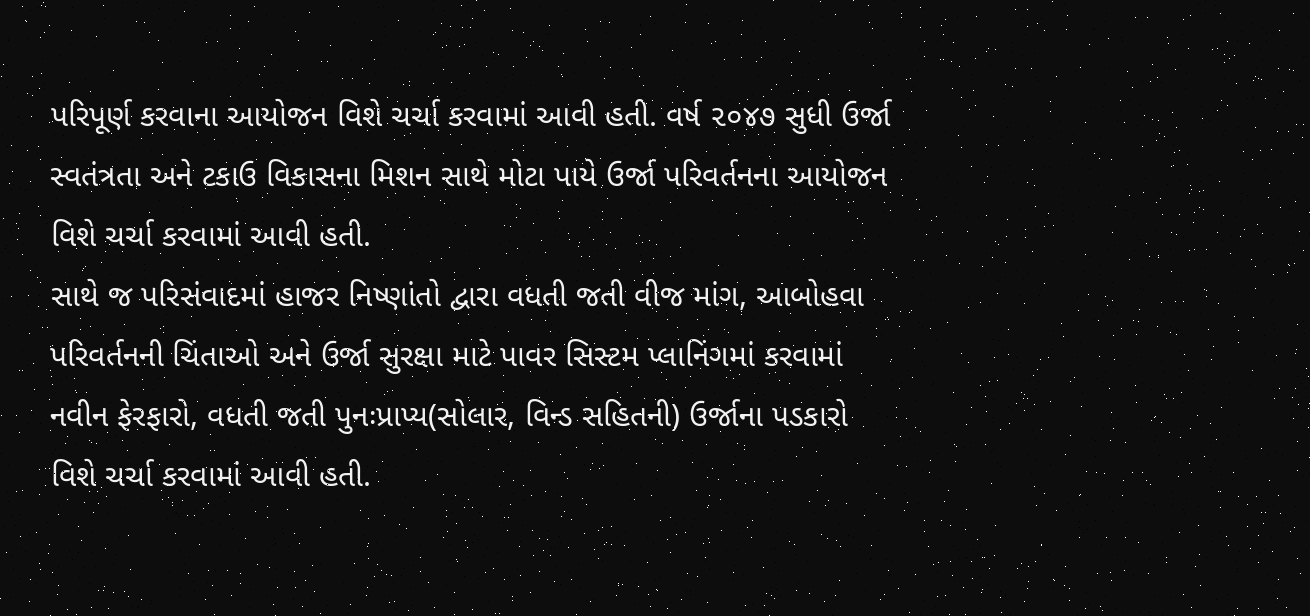પરિપૂર્ણ કરવાના આયોજન વિશે ચર્ચા કરવામાં આવી હતી. વર્ષ ૨૦૪૭ સુધી ઉર્જા સ્વતંત્રતા અને ટકાઉ વિકાસના મિશન સાથે મોટા પાયે ઉર્જા પરિવર્તનના આયોજન વિશે ચર્ચા કરવામાં આવી હતી.
સાથે જ પરિસંવાદમાં હાજર નિષ્ણાંતો દ્વારા વધતી જતી વીજ માંગ, આબોહવા પરિવર્તનની ચિંતાઓ અને ઉર્જા સુરક્ષા માટે પાવર સિસ્ટમ પ્લાનિંગમાં કરવામાં નવીન ફેરફારો, વધતી જતી પુનઃપ્રાપ્ય(સોલાર, વિન્ડ સહિતની) ઉર્જાના પડકારો વિશે ચર્ચા કરવામાં આવી હતી.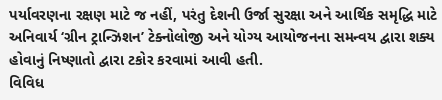પર્યાવરણના રક્ષણ માટે જ નહીં, પરંતુ દેશની ઉર્જા સુરક્ષા અને આર્થિક સમૃદ્ધિ માટે અનિવાર્ય ‘ગ્રીન ટ્રાન્ઝિશન’ ટેક્નોલોજી અને યોગ્ય આયોજનના સમન્વય દ્વારા શક્ય હોવાનું નિષ્ણાતો દ્વારા ટકોર કરવામાં આવી હતી.
વિવિધ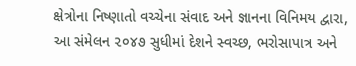ક્ષેત્રોના નિષ્ણાતો વચ્ચેના સંવાદ અને જ્ઞાનના વિનિમય દ્વારા, આ સંમેલન ૨૦૪૭ સુધીમાં દેશને સ્વચ્છ, ભરોસાપાત્ર અને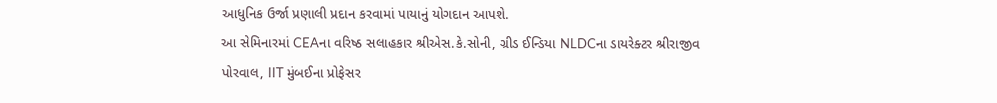આધુનિક ઉર્જા પ્રણાલી પ્રદાન કરવામાં પાયાનું યોગદાન આપશે.
આ સેમિનારમાં CEAના વરિષ્ઠ સલાહકાર શ્રીએસ.કે.સોની, ગ્રીડ ઈન્ડિયા NLDCના ડાયરેક્ટર શ્રીરાજીવ પોરવાલ, IIT મુંબઈના પ્રોફેસર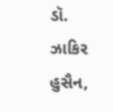ડૉ. ઝાકિર હુસૈન,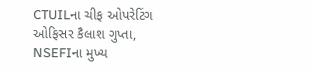CTUILના ચીફ ઓપરેટિંગ ઓફિસર કૈલાશ ગુપ્તા, NSEFIના મુખ્ય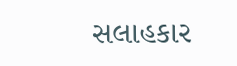સલાહકાર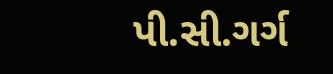પી.સી.ગર્ગ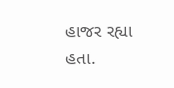હાજર રહ્યા હતા.